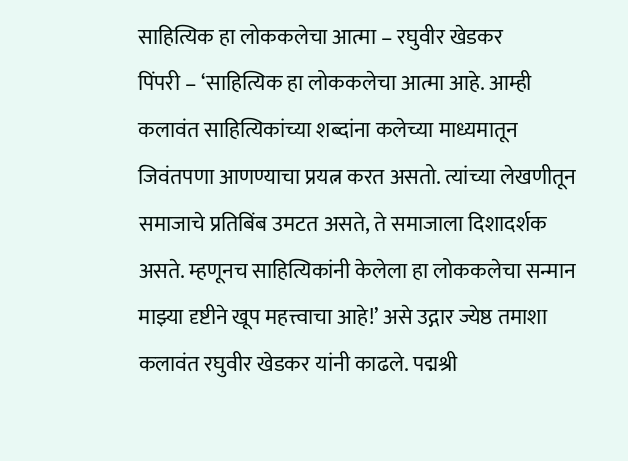साहित्यिक हा लोककलेचा आत्मा – रघुवीर खेडकर
पिंपरी – ‘साहित्यिक हा लोककलेचा आत्मा आहे. आम्ही कलावंत साहित्यिकांच्या शब्दांना कलेच्या माध्यमातून जिवंतपणा आणण्याचा प्रयत्न करत असतो. त्यांच्या लेखणीतून समाजाचे प्रतिबिंब उमटत असते, ते समाजाला दिशादर्शक असते. म्हणूनच साहित्यिकांनी केलेला हा लोककलेचा सन्मान माझ्या दृष्टीने खूप महत्त्वाचा आहे!’ असे उद्गार ज्येष्ठ तमाशा कलावंत रघुवीर खेडकर यांनी काढले. पद्मश्री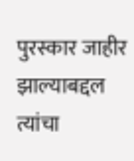पुरस्कार जाहीर झाल्याबद्दल त्यांचा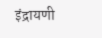इंद्रायणी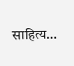साहित्य…